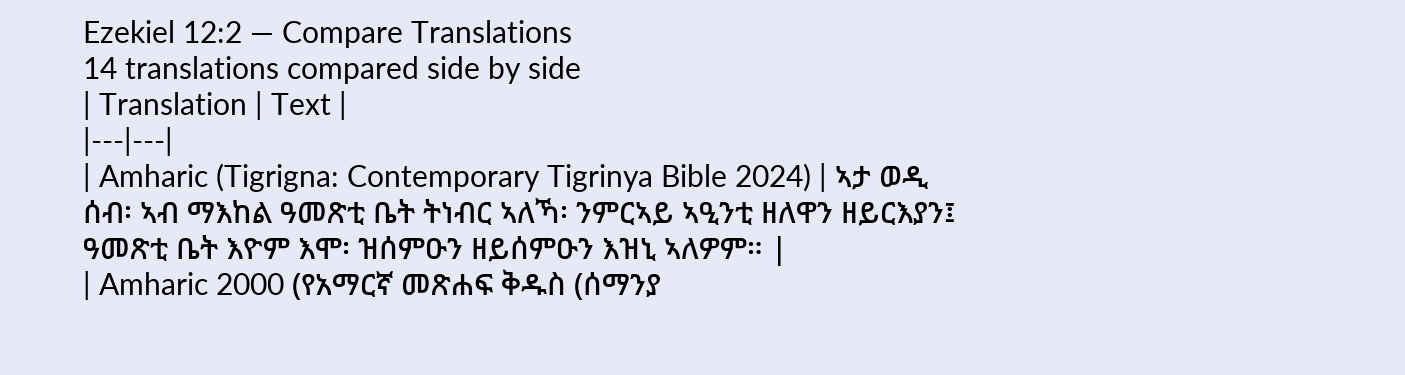Ezekiel 12:2 — Compare Translations
14 translations compared side by side
| Translation | Text |
|---|---|
| Amharic (Tigrigna: Contemporary Tigrinya Bible 2024) | ኣታ ወዲ ሰብ፡ ኣብ ማእከል ዓመጽቲ ቤት ትነብር ኣለኻ፡ ንምርኣይ ኣዒንቲ ዘለዋን ዘይርእያን፤ ዓመጽቲ ቤት እዮም እሞ፡ ዝሰምዑን ዘይሰምዑን እዝኒ ኣለዎም። |
| Amharic 2000 (የአማርኛ መጽሐፍ ቅዱስ (ሰማንያ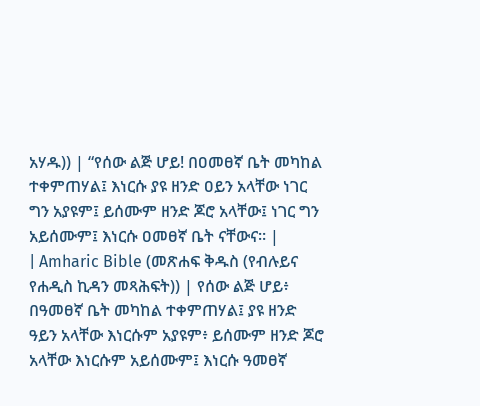አሃዱ)) | “የሰው ልጅ ሆይ! በዐመፀኛ ቤት መካከል ተቀምጠሃል፤ እነርሱ ያዩ ዘንድ ዐይን አላቸው ነገር ግን አያዩም፤ ይሰሙም ዘንድ ጆሮ አላቸው፤ ነገር ግን አይሰሙም፤ እነርሱ ዐመፀኛ ቤት ናቸውና። |
| Amharic Bible (መጽሐፍ ቅዱስ (የብሉይና የሐዲስ ኪዳን መጻሕፍት)) | የሰው ልጅ ሆይ፥ በዓመፀኛ ቤት መካከል ተቀምጠሃል፤ ያዩ ዘንድ ዓይን አላቸው እነርሱም አያዩም፥ ይሰሙም ዘንድ ጆሮ አላቸው እነርሱም አይሰሙም፤ እነርሱ ዓመፀኛ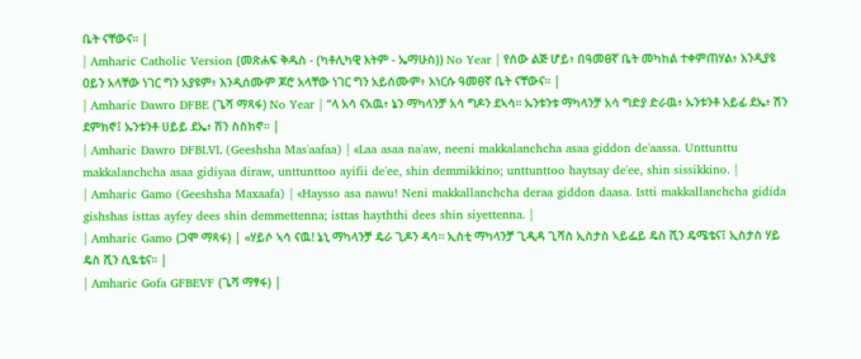ቤት ናቸውና። |
| Amharic Catholic Version (መጽሐፍ ቅዱስ - (ካቶሊካዊ እትም - ኤማሁስ)) No Year | የሰው ልጅ ሆይ፥ በዓመፀኛ ቤት መካከል ተቀምጠሃል፥ እንዲያዩ ዐይን አላቸው ነገር ግን አያዩም፥ እንዲሰሙም ጆሮ አላቸው ነገር ግን አይሰሙም፥ እነርሱ ዓመፀኛ ቤት ናቸውና። |
| Amharic Dawro DFBE (ጌሻ ማጻፋ) No Year | “ላ አሳ ናአዉ፥ ኔን ማካላንቻ አሳ ግዶን ደኣሳ። ኡንቱንቱ ማካላንቻ አሳ ግድያ ድራዉ፥ ኡንቱንቶ አይፊ ደኤ፥ ሽን ደምክኖ፤ ኡንቱንቶ ሀይይ ደኤ፥ ሽን ስስክኖ። |
| Amharic Dawro DFBLVL (Geeshsha Mas'aafaa) | «Laa asaa na'aw, neeni makkalanchcha asaa giddon de'aassa. Unttunttu makkalanchcha asaa gidiyaa diraw, unttunttoo ayifii de'ee, shin demmikkino; unttunttoo haytsay de'ee, shin sissikkino. |
| Amharic Gamo (Geeshsha Maxaafa) | «Haysso asa nawu! Neni makkallanchcha deraa giddon daasa. Istti makkallanchcha gidida gishshas isttas ayfey dees shin demmettenna; isttas hayththi dees shin siyettenna. |
| Amharic Gamo (ጋሞ ማጻፋ) | «ሃይሶ ኣሳ ናዉ! ኔኒ ማካላንቻ ዴራ ጊዶን ዳሳ። ኢስቲ ማካላንቻ ጊዲዳ ጊሻስ ኢስታስ ኣይፌይ ዴስ ሺን ዴሜቴና፤ ኢስታስ ሃይ ዴስ ሺን ሲዬቴና። |
| Amharic Gofa GFBEVF (ጌሻ ማፃፋ) |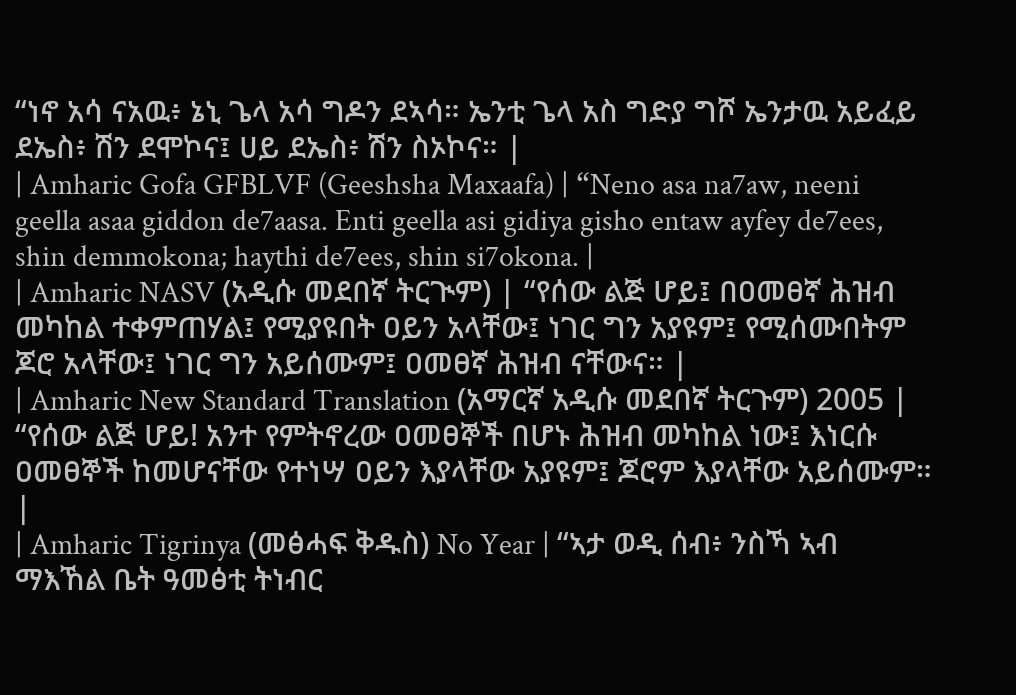“ነኖ አሳ ናአዉ፥ ኔኒ ጌላ አሳ ግዶን ደኣሳ። ኤንቲ ጌላ አስ ግድያ ግሾ ኤንታዉ አይፈይ ደኤስ፥ ሽን ደሞኮና፤ ሀይ ደኤስ፥ ሽን ስኦኮና። |
| Amharic Gofa GFBLVF (Geeshsha Maxaafa) | “Neno asa na7aw, neeni geella asaa giddon de7aasa. Enti geella asi gidiya gisho entaw ayfey de7ees, shin demmokona; haythi de7ees, shin si7okona. |
| Amharic NASV (አዲሱ መደበኛ ትርጒም) | “የሰው ልጅ ሆይ፤ በዐመፀኛ ሕዝብ መካከል ተቀምጠሃል፤ የሚያዩበት ዐይን አላቸው፤ ነገር ግን አያዩም፤ የሚሰሙበትም ጆሮ አላቸው፤ ነገር ግን አይሰሙም፤ ዐመፀኛ ሕዝብ ናቸውና። |
| Amharic New Standard Translation (አማርኛ አዲሱ መደበኛ ትርጉም) 2005 | “የሰው ልጅ ሆይ! አንተ የምትኖረው ዐመፀኞች በሆኑ ሕዝብ መካከል ነው፤ እነርሱ ዐመፀኞች ከመሆናቸው የተነሣ ዐይን እያላቸው አያዩም፤ ጆሮም እያላቸው አይሰሙም። |
| Amharic Tigrinya (መፅሓፍ ቅዱስ) No Year | “ኣታ ወዲ ሰብ፥ ንስኻ ኣብ ማእኸል ቤት ዓመፅቲ ትነብር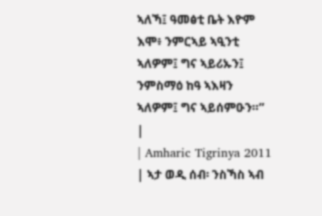ኣለኻ፤ ዓመፅቲ ቤት እዮም እሞ፥ ንምርኣይ ኣዒንቲ ኣለዎም፤ ግና ኣይሪኡን፤ ንምስማዕ ከዓ ኣእዛን ኣለዎም፤ ግና ኣይሰምዑን።” |
| Amharic Tigrinya 2011 | ኣታ ወዲ ሰብ፡ ንስኻስ ኣብ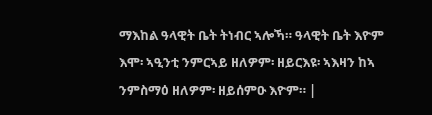ማእከል ዓላዊት ቤት ትነብር ኣሎኻ። ዓላዊት ቤት እዮም እሞ፡ ኣዒንቲ ንምርኣይ ዘለዎም፡ ዘይርእዩ፡ ኣእዛን ከኣ ንምስማዕ ዘለዎም፡ ዘይሰምዑ እዮም። |